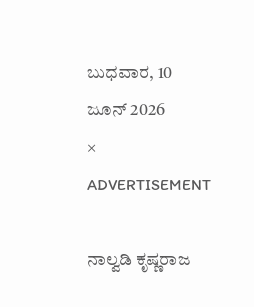ಬುಧವಾರ, 10 ಜೂನ್ 2026
×
ADVERTISEMENT

ನಾಲ್ವಡಿ ಕೃಷ್ಣರಾಜ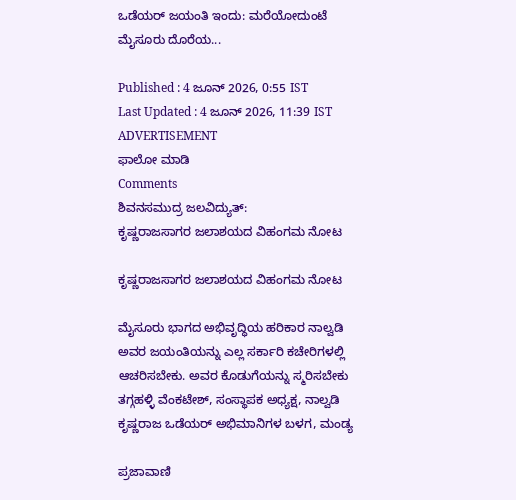ಒಡೆಯರ್‌ ಜಯಂತಿ ಇಂದು: ಮರೆಯೋದುಂಟೆ ಮೈಸೂರು ದೊರೆಯ...

Published : 4 ಜೂನ್ 2026, 0:55 IST
Last Updated : 4 ಜೂನ್ 2026, 11:39 IST
ADVERTISEMENT
ಫಾಲೋ ಮಾಡಿ
Comments
ಶಿವನಸಮುದ್ರ ಜಲವಿದ್ಯುತ್:
ಕೃಷ್ಣರಾಜಸಾಗರ ಜಲಾಶಯದ ವಿಹಂಗಮ ನೋಟ

ಕೃಷ್ಣರಾಜಸಾಗರ ಜಲಾಶಯದ ವಿಹಂಗಮ ನೋಟ

ಮೈಸೂರು ಭಾಗದ ಅಭಿವೃದ್ಧಿಯ ಹರಿಕಾರ ನಾಲ್ವಡಿ ಅವರ ಜಯಂತಿಯನ್ನು ಎಲ್ಲ ಸರ್ಕಾರಿ ಕಚೇರಿಗಳಲ್ಲಿ ಆಚರಿಸಬೇಕು. ಅವರ ಕೊಡುಗೆಯನ್ನು ಸ್ಮರಿಸಬೇಕು
ತಗ್ಗಹಳ್ಳಿ ವೆಂಕಟೇಶ್‌, ಸಂಸ್ಥಾಪಕ ಅಧ್ಯಕ್ಷ, ನಾಲ್ವಡಿ ಕೃಷ್ಣರಾಜ ಒಡೆಯರ್‌ ಅಭಿಮಾನಿಗಳ ಬಳಗ, ಮಂಡ್ಯ

ಪ್ರಜಾವಾಣಿ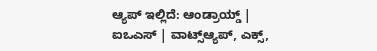ಆ್ಯಪ್ ಇಲ್ಲಿದೆ: ಆಂಡ್ರಾಯ್ಡ್ | ಐಒಎಸ್ | ವಾಟ್ಸ್ಆ್ಯಪ್, ಎಕ್ಸ್,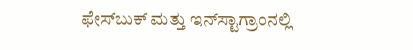ಫೇಸ್‌ಬುಕ್ ಮತ್ತು ಇನ್‌ಸ್ಟಾಗ್ರಾಂನಲ್ಲಿ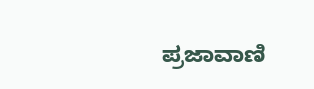ಪ್ರಜಾವಾಣಿ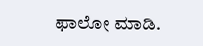ಫಾಲೋ ಮಾಡಿ.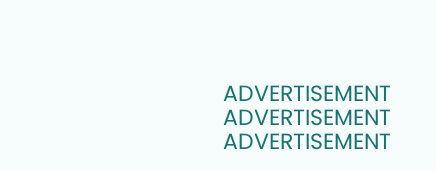ADVERTISEMENT
ADVERTISEMENT
ADVERTISEMENT